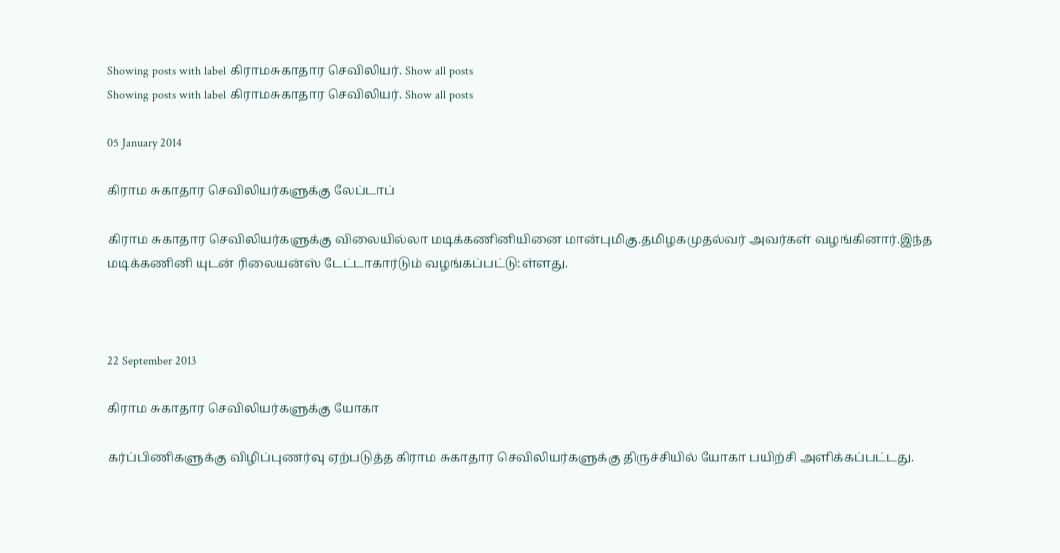Showing posts with label கிராமசுகாதார செவிலியர். Show all posts
Showing posts with label கிராமசுகாதார செவிலியர். Show all posts

05 January 2014

கிராம சுகாதார செவிலியர்களுக்கு லேப்டாப்

கிராம சுகாதார செவிலியர்களுக்கு விலையில்லா மடிக்கணினியினை மான்புமிகு.தமிழகமுதல்வர் அவர்கள் வழங்கினார்.இந்த மடிக்கணினி யுடன் ரிலையன்ஸ் டேட்டாகார்டும் வழங்கப்பட்டு:ள்ளது.



22 September 2013

கிராம சுகாதார செவிலியர்களுக்கு யோகா

கர்ப்பிணிகளுக்கு விழிப்புணர்வு ஏற்படுத்த கிராம சுகாதார செவிலியர்களுக்கு திருச்சியில் யோகா பயிற்சி அளிக்கப்பட்டது.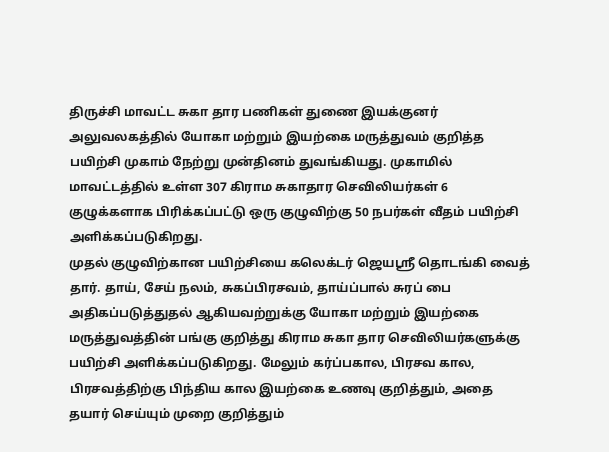திருச்சி மாவட்ட சுகா தார பணிகள் துணை இயக்குனர் அலுவலகத்தில் யோகா மற்றும் இயற்கை மருத்துவம் குறித்த பயிற்சி முகாம் நேற்று முன்தினம் துவங்கியது. முகாமில் மாவட்டத்தில் உள்ள 307 கிராம சுகாதார செவிலியர்கள் 6 குழுக்களாக பிரிக்கப்பட்டு ஒரு குழுவிற்கு 50 நபர்கள் வீதம் பயிற்சி அளிக்கப்படுகிறது.
முதல் குழுவிற்கான பயிற்சியை கலெக்டர் ஜெயஸ்ரீ தொடங்கி வைத் தார். தாய், சேய் நலம், சுகப்பிரசவம், தாய்ப்பால் சுரப் பை அதிகப்படுத்துதல் ஆகியவற்றுக்கு யோகா மற்றும் இயற்கை மருத்துவத்தின் பங்கு குறித்து கிராம சுகா தார செவிலியர்களுக்கு பயிற்சி அளிக்கப்படுகிறது. மேலும் கர்ப்பகால, பிரசவ கால, பிரசவத்திற்கு பிந்திய கால இயற்கை உணவு குறித்தும், அதை தயார் செய்யும் முறை குறித்தும்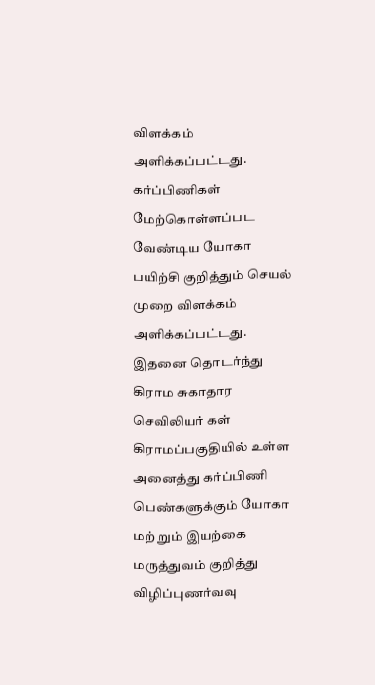விளக்கம் அளிக்கப்பட்டது. கர்ப்பிணிகள் மேற்கொள்ளப்பட வேண்டிய யோகா பயிற்சி குறித்தும் செயல் முறை விளக்கம் அளிக்கப்பட்டது.
இதனை தொடர்ந்து கிராம சுகாதார செவிலியர் கள்  கிராமப்பகுதியில் உள்ள அனைத்து கர்ப்பிணி பெண்களுக்கும் யோகா மற் றும் இயற்கை மருத்துவம் குறித்து விழிப்புணர்வவு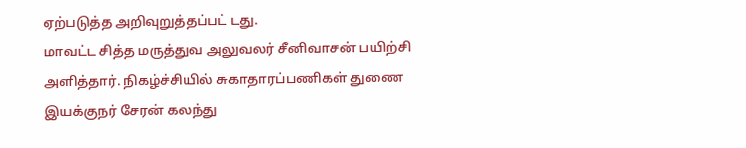ஏற்படுத்த அறிவுறுத்தப்பட் டது.
மாவட்ட சித்த மருத்துவ அலுவலர் சீனிவாசன் பயிற்சி அளித்தார். நிகழ்ச்சியில் சுகாதாரப்பணிகள் துணை இயக்குநர் சேரன் கலந்து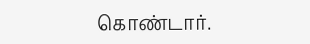கொண்டார்.